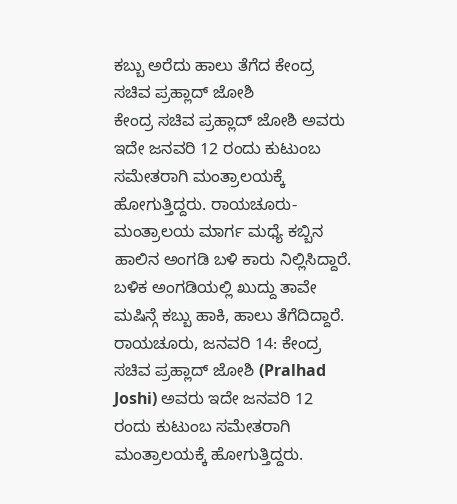ಕಬ್ಬು ಅರೆದು ಹಾಲು ತೆಗೆದ ಕೇಂದ್ರ ಸಚಿವ ಪ್ರಹ್ಲಾದ್ ಜೋಶಿ
ಕೇಂದ್ರ ಸಚಿವ ಪ್ರಹ್ಲಾದ್ ಜೋಶಿ ಅವರು ಇದೇ ಜನವರಿ 12 ರಂದು ಕುಟುಂಬ ಸಮೇತರಾಗಿ ಮಂತ್ರಾಲಯಕ್ಕೆ ಹೋಗುತ್ತಿದ್ದರು. ರಾಯಚೂರು-ಮಂತ್ರಾಲಯ ಮಾರ್ಗ ಮಧ್ಯೆ ಕಬ್ಬಿನ ಹಾಲಿನ ಅಂಗಡಿ ಬಳಿ ಕಾರು ನಿಲ್ಲಿಸಿದ್ದಾರೆ. ಬಳಿಕ ಅಂಗಡಿಯಲ್ಲಿ ಖುದ್ದು ತಾವೇ ಮಷಿನ್ಗೆ ಕಬ್ಬು ಹಾಕಿ, ಹಾಲು ತೆಗೆದಿದ್ದಾರೆ.
ರಾಯಚೂರು, ಜನವರಿ 14: ಕೇಂದ್ರ ಸಚಿವ ಪ್ರಹ್ಲಾದ್ ಜೋಶಿ (Pralhad Joshi) ಅವರು ಇದೇ ಜನವರಿ 12 ರಂದು ಕುಟುಂಬ ಸಮೇತರಾಗಿ ಮಂತ್ರಾಲಯಕ್ಕೆ ಹೋಗುತ್ತಿದ್ದರು.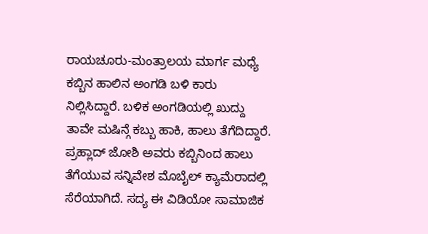ರಾಯಚೂರು-ಮಂತ್ರಾಲಯ ಮಾರ್ಗ ಮಧ್ಯೆ ಕಬ್ಬಿನ ಹಾಲಿನ ಅಂಗಡಿ ಬಳಿ ಕಾರು ನಿಲ್ಲಿಸಿದ್ದಾರೆ. ಬಳಿಕ ಅಂಗಡಿಯಲ್ಲಿ ಖುದ್ದು ತಾವೇ ಮಷಿನ್ಗೆ ಕಬ್ಬು ಹಾಕಿ, ಹಾಲು ತೆಗೆದಿದ್ದಾರೆ. ಪ್ರಹ್ಲಾದ್ ಜೋಶಿ ಅವರು ಕಬ್ಬಿನಿಂದ ಹಾಲು ತೆಗೆಯುವ ಸನ್ನಿವೇಶ ಮೊಬೈಲ್ ಕ್ಯಾಮೆರಾದಲ್ಲಿ ಸೆರೆಯಾಗಿದೆ. ಸದ್ಯ ಈ ವಿಡಿಯೋ ಸಾಮಾಜಿಕ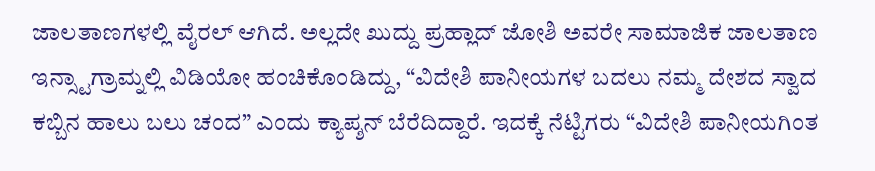ಜಾಲತಾಣಗಳಲ್ಲಿ ವೈರಲ್ ಆಗಿದೆ. ಅಲ್ಲದೇ ಖುದ್ದು ಪ್ರಹ್ಲಾದ್ ಜೋಶಿ ಅವರೇ ಸಾಮಾಜಿಕ ಜಾಲತಾಣ ಇನ್ಸ್ಟಾಗ್ರಾಮ್ನಲ್ಲಿ ವಿಡಿಯೋ ಹಂಚಿಕೊಂಡಿದ್ದು, “ವಿದೇಶಿ ಪಾನೀಯಗಳ ಬದಲು ನಮ್ಮ ದೇಶದ ಸ್ವಾದ ಕಬ್ಬಿನ ಹಾಲು ಬಲು ಚಂದ” ಎಂದು ಕ್ಯಾಪ್ಶನ್ ಬೆರೆದಿದ್ದಾರೆ. ಇದಕ್ಕೆ ನೆಟ್ಟಿಗರು “ವಿದೇಶಿ ಪಾನೀಯಗಿಂತ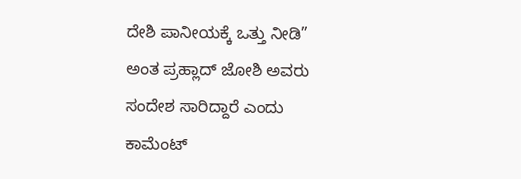ದೇಶಿ ಪಾನೀಯಕ್ಕೆ ಒತ್ತು ನೀಡಿ” ಅಂತ ಪ್ರಹ್ಲಾದ್ ಜೋಶಿ ಅವರು ಸಂದೇಶ ಸಾರಿದ್ದಾರೆ ಎಂದು ಕಾಮೆಂಟ್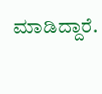ಮಾಡಿದ್ದಾರೆ.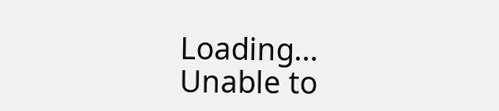Loading...
Unable to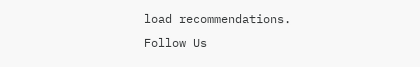load recommendations.
Follow Us